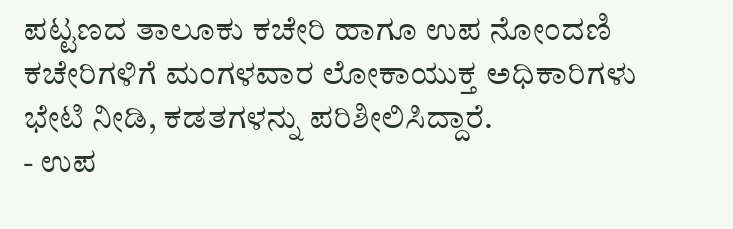ಪಟ್ಟಣದ ತಾಲೂಕು ಕಚೇರಿ ಹಾಗೂ ಉಪ ನೋಂದಣಿ ಕಚೇರಿಗಳಿಗೆ ಮಂಗಳವಾರ ಲೋಕಾಯುಕ್ತ ಅಧಿಕಾರಿಗಳು ಭೇಟಿ ನೀಡಿ, ಕಡತಗಳನ್ನು ಪರಿಶೀಲಿಸಿದ್ದಾರೆ.
- ಉಪ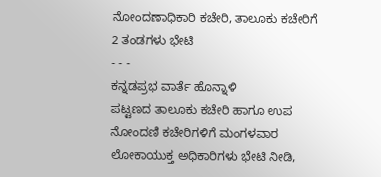ನೋಂದಣಾಧಿಕಾರಿ ಕಚೇರಿ, ತಾಲೂಕು ಕಚೇರಿಗೆ 2 ತಂಡಗಳು ಭೇಟಿ
- - -
ಕನ್ನಡಪ್ರಭ ವಾರ್ತೆ ಹೊನ್ನಾಳಿ
ಪಟ್ಟಣದ ತಾಲೂಕು ಕಚೇರಿ ಹಾಗೂ ಉಪ ನೋಂದಣಿ ಕಚೇರಿಗಳಿಗೆ ಮಂಗಳವಾರ ಲೋಕಾಯುಕ್ತ ಅಧಿಕಾರಿಗಳು ಭೇಟಿ ನೀಡಿ,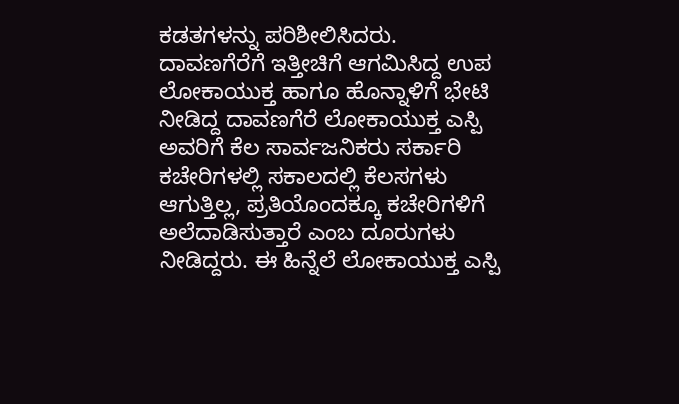ಕಡತಗಳನ್ನು ಪರಿಶೀಲಿಸಿದರು.
ದಾವಣಗೆರೆಗೆ ಇತ್ತೀಚಿಗೆ ಆಗಮಿಸಿದ್ದ ಉಪ ಲೋಕಾಯುಕ್ತ ಹಾಗೂ ಹೊನ್ನಾಳಿಗೆ ಭೇಟಿ ನೀಡಿದ್ದ ದಾವಣಗೆರೆ ಲೋಕಾಯುಕ್ತ ಎಸ್ಪಿ ಅವರಿಗೆ ಕೆಲ ಸಾರ್ವಜನಿಕರು ಸರ್ಕಾರಿ ಕಚೇರಿಗಳಲ್ಲಿ ಸಕಾಲದಲ್ಲಿ ಕೆಲಸಗಳು ಆಗುತ್ತಿಲ್ಲ, ಪ್ರತಿಯೊಂದಕ್ಕೂ ಕಚೇರಿಗಳಿಗೆ ಅಲೆದಾಡಿಸುತ್ತಾರೆ ಎಂಬ ದೂರುಗಳು ನೀಡಿದ್ದರು. ಈ ಹಿನ್ನೆಲೆ ಲೋಕಾಯುಕ್ತ ಎಸ್ಪಿ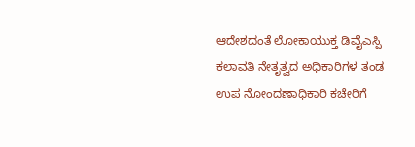ಆದೇಶದಂತೆ ಲೋಕಾಯುಕ್ತ ಡಿವೈಎಸ್ಪಿ ಕಲಾವತಿ ನೇತೃತ್ವದ ಅಧಿಕಾರಿಗಳ ತಂಡ ಉಪ ನೋಂದಣಾಧಿಕಾರಿ ಕಚೇರಿಗೆ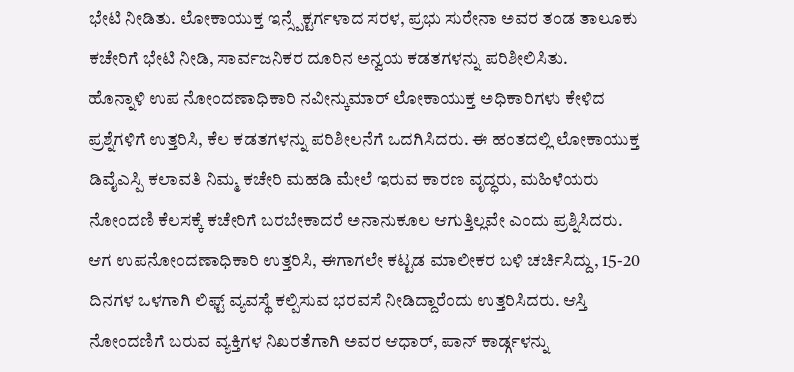ಭೇಟಿ ನೀಡಿತು. ಲೋಕಾಯುಕ್ತ ಇನ್ಸ್ಪೆಕ್ಟರ್ಗಳಾದ ಸರಳ, ಪ್ರಭು ಸುರೇನಾ ಅವರ ತಂಡ ತಾಲೂಕು ಕಚೇರಿಗೆ ಭೇಟಿ ನೀಡಿ, ಸಾರ್ವಜನಿಕರ ದೂರಿನ ಅನ್ವಯ ಕಡತಗಳನ್ನು ಪರಿಶೀಲಿಸಿತು.
ಹೊನ್ನಾಳಿ ಉಪ ನೋಂದಣಾಧಿಕಾರಿ ನವೀನ್ಕುಮಾರ್ ಲೋಕಾಯುಕ್ತ ಅಧಿಕಾರಿಗಳು ಕೇಳಿದ ಪ್ರಶ್ನೆಗಳಿಗೆ ಉತ್ತರಿಸಿ, ಕೆಲ ಕಡತಗಳನ್ನು ಪರಿಶೀಲನೆಗೆ ಒದಗಿಸಿದರು. ಈ ಹಂತದಲ್ಲಿ ಲೋಕಾಯುಕ್ತ ಡಿವೈಎಸ್ಪಿ ಕಲಾವತಿ ನಿಮ್ಮ ಕಚೇರಿ ಮಹಡಿ ಮೇಲೆ ಇರುವ ಕಾರಣ ವೃದ್ಧರು, ಮಹಿಳೆಯರು ನೋಂದಣಿ ಕೆಲಸಕ್ಕೆ ಕಚೇರಿಗೆ ಬರಬೇಕಾದರೆ ಅನಾನುಕೂಲ ಆಗುತ್ತಿಲ್ಲವೇ ಎಂದು ಪ್ರಶ್ನಿಸಿದರು. ಆಗ ಉಪನೋಂದಣಾಧಿಕಾರಿ ಉತ್ತರಿಸಿ, ಈಗಾಗಲೇ ಕಟ್ಟಡ ಮಾಲೀಕರ ಬಳಿ ಚರ್ಚಿಸಿದ್ದು, 15-20 ದಿನಗಳ ಒಳಗಾಗಿ ಲಿಫ್ಟ್ ವ್ಯವಸ್ಥೆ ಕಲ್ಪಿಸುವ ಭರವಸೆ ನೀಡಿದ್ದಾರೆಂದು ಉತ್ತರಿಸಿದರು. ಆಸ್ತಿ ನೋಂದಣಿಗೆ ಬರುವ ವ್ಯಕ್ತಿಗಳ ನಿಖರತೆಗಾಗಿ ಅವರ ಆಧಾರ್, ಪಾನ್ ಕಾರ್ಡ್ಗಳನ್ನು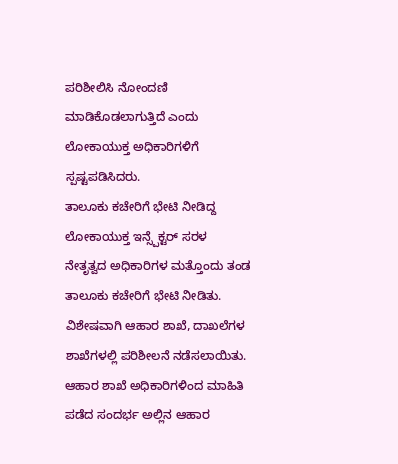ಪರಿಶೀಲಿಸಿ ನೋಂದಣಿ ಮಾಡಿಕೊಡಲಾಗುತ್ತಿದೆ ಎಂದು ಲೋಕಾಯುಕ್ತ ಅಧಿಕಾರಿಗಳಿಗೆ ಸ್ಪಷ್ಟಪಡಿಸಿದರು.
ತಾಲೂಕು ಕಚೇರಿಗೆ ಭೇಟಿ ನೀಡಿದ್ದ ಲೋಕಾಯುಕ್ತ ಇನ್ಸ್ಪೆಕ್ಟರ್ ಸರಳ ನೇತೃತ್ವದ ಅಧಿಕಾರಿಗಳ ಮತ್ತೊಂದು ತಂಡ ತಾಲೂಕು ಕಚೇರಿಗೆ ಭೇಟಿ ನೀಡಿತು. ವಿಶೇಷವಾಗಿ ಆಹಾರ ಶಾಖೆ, ದಾಖಲೆಗಳ ಶಾಖೆಗಳಲ್ಲಿ ಪರಿಶೀಲನೆ ನಡೆಸಲಾಯಿತು.
ಆಹಾರ ಶಾಖೆ ಅಧಿಕಾರಿಗಳಿಂದ ಮಾಹಿತಿ ಪಡೆದ ಸಂದರ್ಭ ಅಲ್ಲಿನ ಆಹಾರ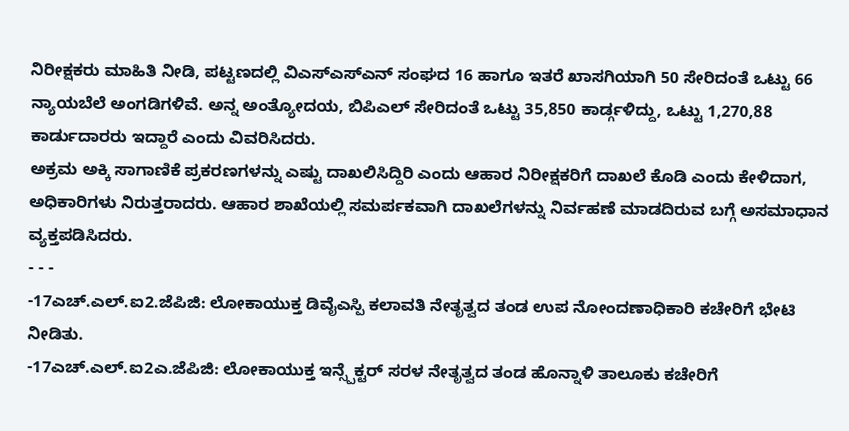ನಿರೀಕ್ಷಕರು ಮಾಹಿತಿ ನೀಡಿ, ಪಟ್ಟಣದಲ್ಲಿ ವಿಎಸ್ಎಸ್ಎನ್ ಸಂಘದ 16 ಹಾಗೂ ಇತರೆ ಖಾಸಗಿಯಾಗಿ 50 ಸೇರಿದಂತೆ ಒಟ್ಟು 66 ನ್ಯಾಯಬೆಲೆ ಅಂಗಡಿಗಳಿವೆ. ಅನ್ನ ಅಂತ್ಯೋದಯ, ಬಿಪಿಎಲ್ ಸೇರಿದಂತೆ ಒಟ್ಟು 35,850 ಕಾರ್ಡ್ಗಳಿದ್ದು, ಒಟ್ಟು 1,270,88 ಕಾರ್ಡುದಾರರು ಇದ್ದಾರೆ ಎಂದು ವಿವರಿಸಿದರು.
ಅಕ್ರಮ ಅಕ್ಕಿ ಸಾಗಾಣಿಕೆ ಪ್ರಕರಣಗಳನ್ನು ಎಷ್ಟು ದಾಖಲಿಸಿದ್ದಿರಿ ಎಂದು ಆಹಾರ ನಿರೀಕ್ಷಕರಿಗೆ ದಾಖಲೆ ಕೊಡಿ ಎಂದು ಕೇಳಿದಾಗ, ಅಧಿಕಾರಿಗಳು ನಿರುತ್ತರಾದರು. ಆಹಾರ ಶಾಖೆಯಲ್ಲಿ ಸಮರ್ಪಕವಾಗಿ ದಾಖಲೆಗಳನ್ನು ನಿರ್ವಹಣೆ ಮಾಡದಿರುವ ಬಗ್ಗೆ ಅಸಮಾಧಾನ ವ್ಯಕ್ತಪಡಿಸಿದರು.
- - -
-17ಎಚ್.ಎಲ್.ಐ2.ಜೆಪಿಜಿ: ಲೋಕಾಯುಕ್ತ ಡಿವೈಎಸ್ಪಿ ಕಲಾವತಿ ನೇತೃತ್ವದ ತಂಡ ಉಪ ನೋಂದಣಾಧಿಕಾರಿ ಕಚೇರಿಗೆ ಭೇಟಿ ನೀಡಿತು.
-17ಎಚ್.ಎಲ್.ಐ2ಎ.ಜೆಪಿಜಿ: ಲೋಕಾಯುಕ್ತ ಇನ್ಸ್ಪೆಕ್ಟರ್ ಸರಳ ನೇತೃತ್ವದ ತಂಡ ಹೊನ್ನಾಳಿ ತಾಲೂಕು ಕಚೇರಿಗೆ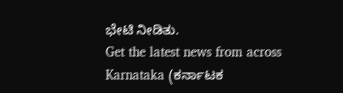ಭೇಟಿ ನೀಡಿತು.
Get the latest news from across Karnataka (ಕರ್ನಾಟಕ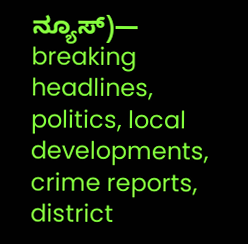ನ್ಯೂಸ್)— breaking headlines, politics, local developments, crime reports, district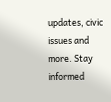updates, civic issues and more. Stay informed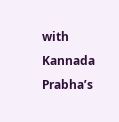with Kannada Prabha’s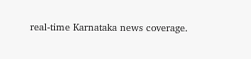real‑time Karnataka news coverage.